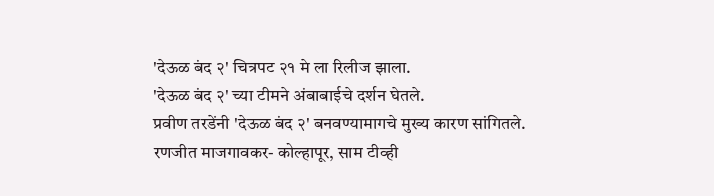'देऊळ बंद २' चित्रपट २१ मे ला रिलीज झाला.
'देऊळ बंद २' च्या टीमने अंबाबाईचे दर्शन घेतले.
प्रवीण तरडेंनी 'देऊळ बंद २' बनवण्यामागचे मुख्य कारण सांगितले.
रणजीत माजगावकर- कोल्हापूर, साम टीव्ही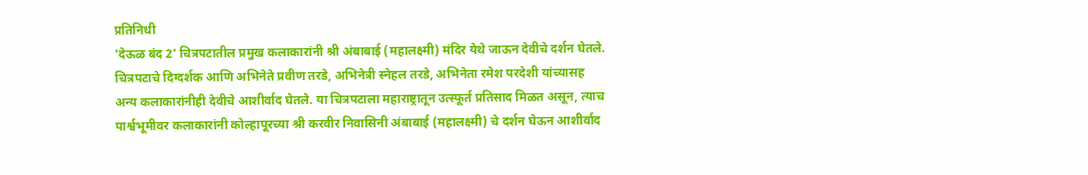प्रतिनिधी
'देऊळ बंद 2' चित्रपटातील प्रमुख कलाकारांनी श्री अंबाबाई (महालक्ष्मी) मंदिर येथे जाऊन देवीचे दर्शन घेतले. चित्रपटाचे दिग्दर्शक आणि अभिनेते प्रवीण तरडे, अभिनेत्री स्नेहल तरडे, अभिनेता रमेश परदेशी यांच्यासह अन्य कलाकारांनीही देवीचे आशीर्वाद घेतले. या चित्रपटाला महाराष्ट्रातून उत्स्फूर्त प्रतिसाद मिळत असून, त्याच पार्श्वभूमीवर कलाकारांनी कोल्हापूरच्या श्री करवीर निवासिनी अंबाबाई (महालक्ष्मी) चे दर्शन घेऊन आशीर्वाद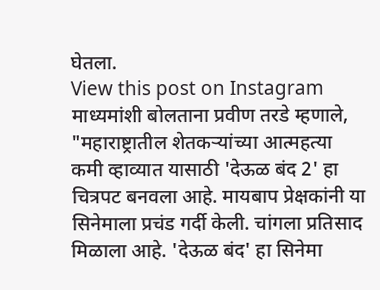घेतला.
View this post on Instagram
माध्यमांशी बोलताना प्रवीण तरडे म्हणाले, "महाराष्ट्रातील शेतकऱ्यांच्या आत्महत्या कमी व्हाव्यात यासाठी 'देऊळ बंद 2' हा चित्रपट बनवला आहे. मायबाप प्रेक्षकांनी या सिनेमाला प्रचंड गर्दी केली. चांगला प्रतिसाद मिळाला आहे. 'देऊळ बंद' हा सिनेमा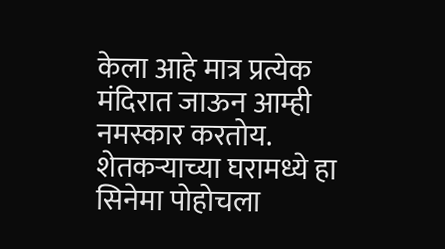केला आहे मात्र प्रत्येक मंदिरात जाऊन आम्ही नमस्कार करतोय. शेतकऱ्याच्या घरामध्ये हा सिनेमा पोहोचला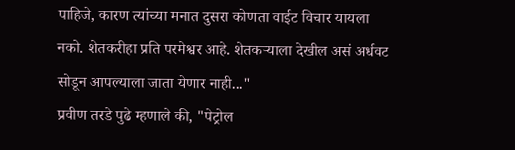पाहिजे, कारण त्यांच्या मनात दुसरा कोणता वाईट विचार यायला नको. शेतकरीहा प्रति परमेश्वर आहे. शेतकऱ्याला देखील असं अर्धवट सोडून आपल्याला जाता येणार नाही..."
प्रवीण तरडे पुढे म्हणाले की, "पेट्रोल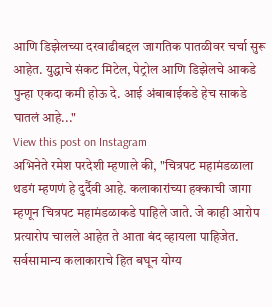आणि डिझेलच्या दरवाढीबद्दल जागतिक पातळीवर चर्चा सुरू आहेत. युद्धाचे संकट मिटेल, पेट्रोल आणि डिझेलचे आकडे पुन्हा एकदा कमी होऊ दे. आई अंबाबाईकडे हेच साकडे घातलं आहे..."
View this post on Instagram
अभिनेते रमेश परदेशी म्हणाले की, "चित्रपट महामंडळाला थडगं म्हणणं हे दुर्दैवी आहे. कलाकारांच्या हक्काची जागा म्हणून चित्रपट महामंडळाकडे पाहिले जाते. जे काही आरोप प्रत्यारोप चालले आहेत ते आता बंद व्हायला पाहिजेत. सर्वसामान्य कलाकाराचे हित बघून योग्य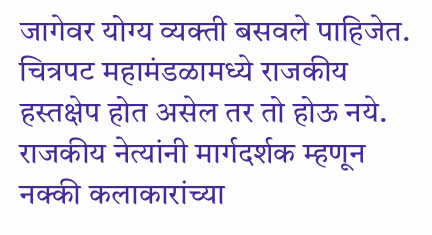जागेवर योग्य व्यक्ती बसवले पाहिजेत. चित्रपट महामंडळामध्ये राजकीय हस्तक्षेप होत असेल तर तो होऊ नये. राजकीय नेत्यांनी मार्गदर्शक म्हणून नक्की कलाकारांच्या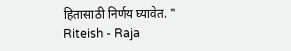हितासाठी निर्णय घ्यावेत. "
Riteish - Raja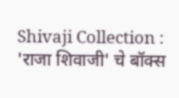Shivaji Collection : 'राजा शिवाजी' चे बॉक्स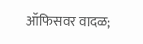ऑफिसवर वादळ;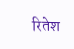रितेश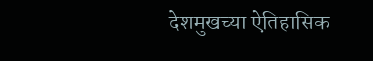देशमुखच्या ऐतिहासिक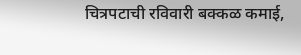चित्रपटाची रविवारी बक्कळ कमाई,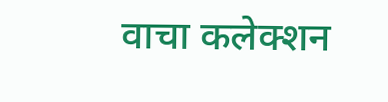वाचा कलेक्शन